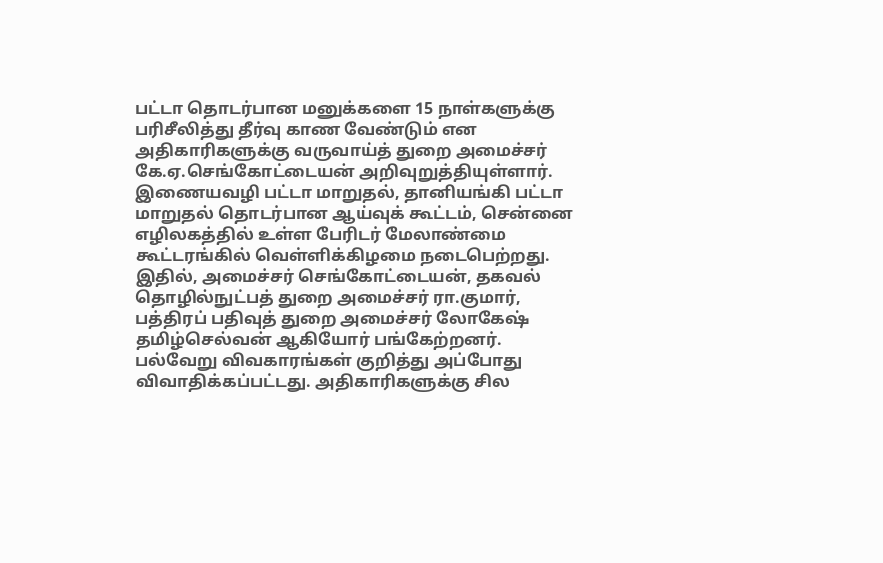பட்டா தொடர்பான மனுக்களை 15 நாள்களுக்கு பரிசீலித்து தீர்வு காண வேண்டும் என அதிகாரிகளுக்கு வருவாய்த் துறை அமைச்சர் கே.ஏ.செங்கோட்டையன் அறிவுறுத்தியுள்ளார்.
இணையவழி பட்டா மாறுதல், தானியங்கி பட்டா மாறுதல் தொடர்பான ஆய்வுக் கூட்டம், சென்னை எழிலகத்தில் உள்ள பேரிடர் மேலாண்மை கூட்டரங்கில் வெள்ளிக்கிழமை நடைபெற்றது. இதில், அமைச்சர் செங்கோட்டையன், தகவல் தொழில்நுட்பத் துறை அமைச்சர் ரா.குமார், பத்திரப் பதிவுத் துறை அமைச்சர் லோகேஷ் தமிழ்செல்வன் ஆகியோர் பங்கேற்றனர்.
பல்வேறு விவகாரங்கள் குறித்து அப்போது விவாதிக்கப்பட்டது. அதிகாரிகளுக்கு சில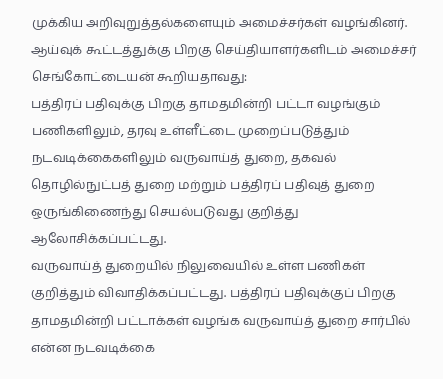முக்கிய அறிவுறுத்தல்களையும் அமைச்சர்கள் வழங்கினர்.
ஆய்வுக் கூட்டத்துக்கு பிறகு செய்தியாளர்களிடம் அமைச்சர் செங்கோட்டையன் கூறியதாவது:
பத்திரப் பதிவுக்கு பிறகு தாமதமின்றி பட்டா வழங்கும் பணிகளிலும், தரவு உள்ளீட்டை முறைப்படுத்தும் நடவடிக்கைகளிலும் வருவாய்த் துறை, தகவல் தொழில்நுட்பத் துறை மற்றும் பத்திரப் பதிவுத் துறை ஒருங்கிணைந்து செயல்படுவது குறித்து ஆலோசிக்கப்பட்டது.
வருவாய்த் துறையில் நிலுவையில் உள்ள பணிகள் குறித்தும் விவாதிக்கப்பட்டது. பத்திரப் பதிவுக்குப் பிறகு தாமதமின்றி பட்டாக்கள் வழங்க வருவாய்த் துறை சார்பில் என்ன நடவடிக்கை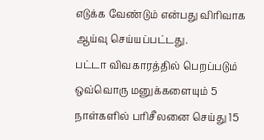எடுக்க வேண்டும் என்பது விரிவாக ஆய்வு செய்யப்பட்டது.
பட்டா விவகாரத்தில் பெறப்படும் ஒவ்வொரு மனுக்களையும் 5 நாள்களில் பரிசீலனை செய்து 15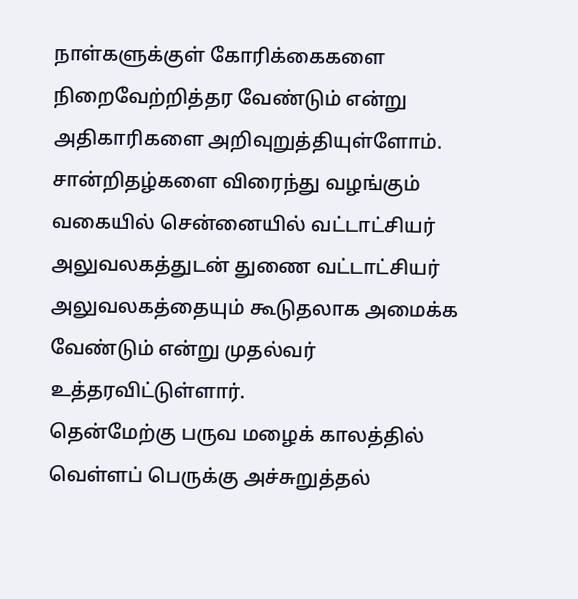நாள்களுக்குள் கோரிக்கைகளை நிறைவேற்றித்தர வேண்டும் என்று அதிகாரிகளை அறிவுறுத்தியுள்ளோம். சான்றிதழ்களை விரைந்து வழங்கும் வகையில் சென்னையில் வட்டாட்சியர் அலுவலகத்துடன் துணை வட்டாட்சியர் அலுவலகத்தையும் கூடுதலாக அமைக்க வேண்டும் என்று முதல்வர் உத்தரவிட்டுள்ளார்.
தென்மேற்கு பருவ மழைக் காலத்தில் வெள்ளப் பெருக்கு அச்சுறுத்தல்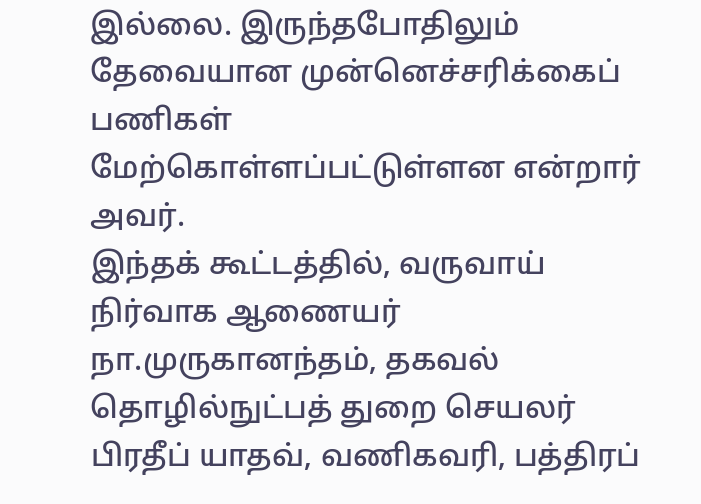இல்லை. இருந்தபோதிலும் தேவையான முன்னெச்சரிக்கைப் பணிகள் மேற்கொள்ளப்பட்டுள்ளன என்றார் அவர்.
இந்தக் கூட்டத்தில், வருவாய் நிர்வாக ஆணையர் நா.முருகானந்தம், தகவல் தொழில்நுட்பத் துறை செயலர் பிரதீப் யாதவ், வணிகவரி, பத்திரப்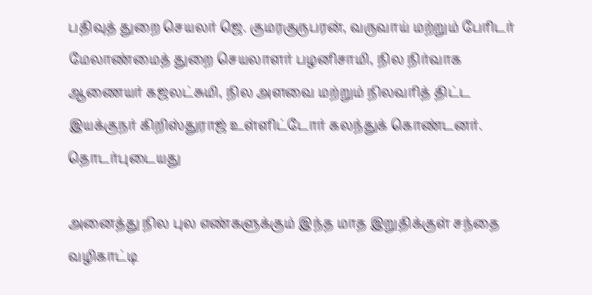பதிவுத் துறை செயலர் ஜெ. குமரகுருபரன், வருவாய் மற்றும் பேரிடர் மேலாண்மைத் துறை செயலாளர் பழனிசாமி, நில நிர்வாக ஆணையர் கஜலட்சுமி, நில அளவை மற்றும் நிலவரித் திட்ட இயக்குநர் கிறிஸ்துராஜ் உள்ளிட்டோர் கலந்துக் கொண்டனர்.
தொடர்புடையது

அனைத்து நில புல எண்களுக்கும் இந்த மாத இறுதிக்குள் சந்தை வழிகாட்டி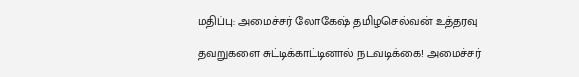மதிப்பு: அமைச்சர் லோகேஷ் தமிழசெல்வன் உத்தரவு

தவறுகளை சுட்டிக்காட்டினால் நடவடிக்கை! அமைச்சர்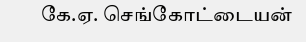கே.ஏ. செங்கோட்டையன்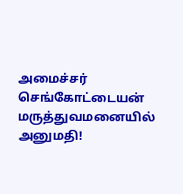அமைச்சர் செங்கோட்டையன் மருத்துவமனையில் அனுமதி!